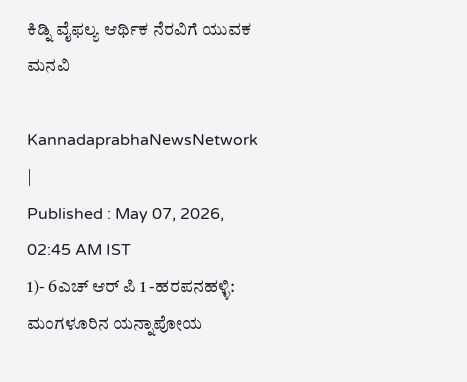ಕಿಡ್ನಿ ವೈಫಲ್ಯ ಆರ್ಥಿಕ ನೆರವಿಗೆ ಯುವಕ ಮನವಿ

KannadaprabhaNewsNetwork |
Published : May 07, 2026, 02:45 AM IST
1)- 6ಎಚ್‌ ಆರ್‌ ಪಿ 1 -ಹರಪನಹಳ್ಳಿ: ಮಂಗಳೂರಿನ ಯನ್ನಾಪೋಯ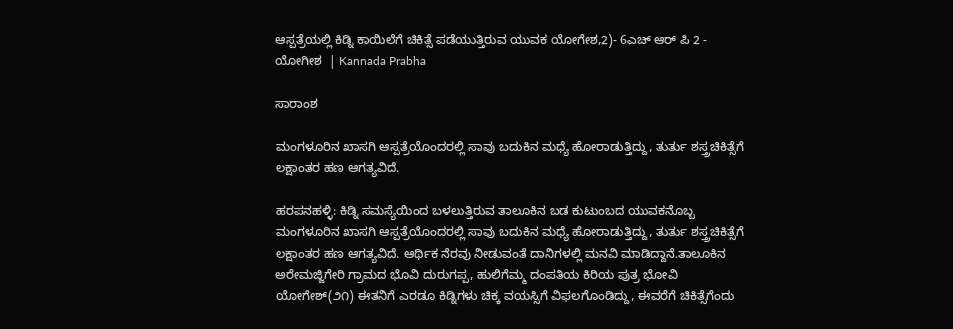ಆಸ್ಪತ್ರೆಯಲ್ಲಿ ಕಿಡ್ನಿ ಕಾಯಿಲೆಗೆ ಚಿಕಿತ್ಸೆ ಪಡೆಯುತ್ತಿರುವ ಯುವಕ ಯೋಗೇಶ,2)- 6ಎಚ್‌ ಆರ್‌ ಪಿ 2 - ಯೋಗೀಶ  | Kannada Prabha

ಸಾರಾಂಶ

ಮಂಗಳೂರಿನ ಖಾಸಗಿ ಆಸ್ಪತ್ರೆಯೊಂದರಲ್ಲಿ ಸಾವು ಬದುಕಿನ ಮಧ್ಯೆ ಹೋರಾಡುತ್ತಿದ್ದು, ತುರ್ತು ಶಸ್ತ್ರಚಿಕಿತ್ಸೆಗೆ ಲಕ್ಷಾಂತರ ಹಣ ಆಗತ್ಯವಿದೆ.

ಹರಪನಹಳ್ಳಿ: ಕಿಡ್ನಿ ಸಮಸ್ಯೆಯಿಂದ ಬಳಲುತ್ತಿರುವ ತಾಲೂಕಿನ ಬಡ ಕುಟುಂಬದ ಯುವಕನೊಬ್ಬ ಮಂಗಳೂರಿನ ಖಾಸಗಿ ಆಸ್ಪತ್ರೆಯೊಂದರಲ್ಲಿ ಸಾವು ಬದುಕಿನ ಮಧ್ಯೆ ಹೋರಾಡುತ್ತಿದ್ದು, ತುರ್ತು ಶಸ್ತ್ರಚಿಕಿತ್ಸೆಗೆ ಲಕ್ಷಾಂತರ ಹಣ ಆಗತ್ಯವಿದೆ. ಆರ್ಥಿಕ ನೆರವು ನೀಡುವಂತೆ ದಾನಿಗಳಲ್ಲಿ ಮನವಿ ಮಾಡಿದ್ದಾನೆ.ತಾಲೂಕಿನ ಅರೇಮಜ್ಜಿಗೇರಿ ಗ್ರಾಮದ ಭೊವಿ ದುರುಗಪ್ಪ, ಹುಲಿಗೆಮ್ಮ ದಂಪತಿಯ ಕಿರಿಯ ಪುತ್ರ ಭೋವಿ ಯೋಗೇಶ್(೨೧) ಈತನಿಗೆ ಎರಡೂ ಕಿಡ್ನಿಗಳು ಚಿಕ್ಕ ವಯಸ್ಸಿಗೆ ವಿಫಲಗೊಂಡಿದ್ದು, ಈವರೆಗೆ ಚಿಕಿತ್ಸೆಗೆಂದು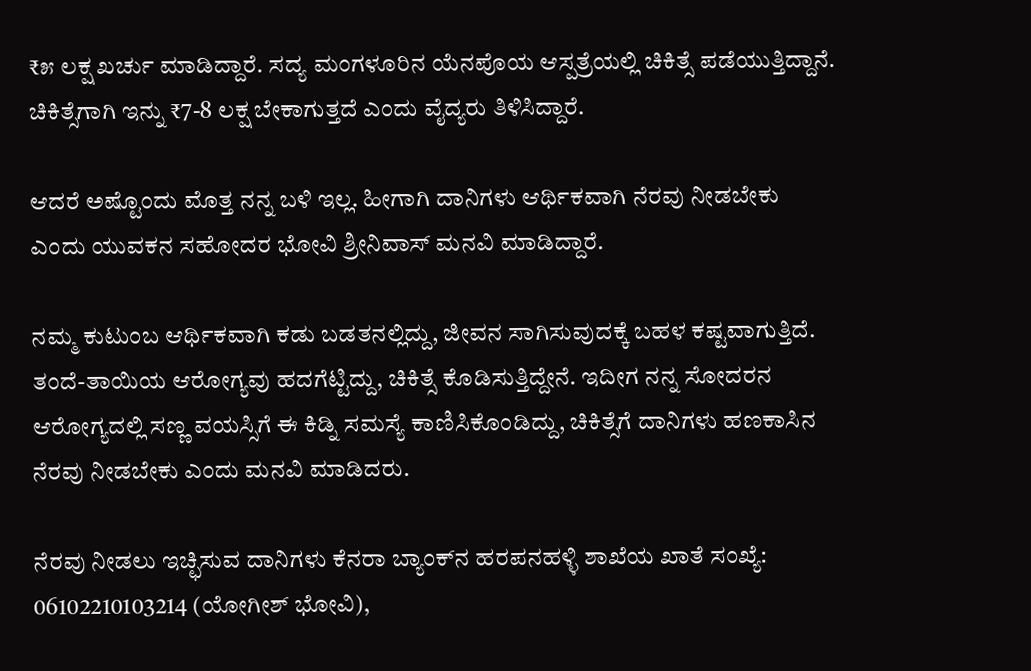₹೫ ಲಕ್ಷ ಖರ್ಚು ಮಾಡಿದ್ದಾರೆ. ಸದ್ಯ ಮಂಗಳೂರಿನ ಯೆನಪೊಯ ಆಸ್ಪತ್ರೆಯಲ್ಲಿ ಚಿಕಿತ್ಸೆ ಪಡೆಯುತ್ತಿದ್ದಾನೆ. ಚಿಕಿತ್ಸೆಗಾಗಿ ಇನ್ನು ₹7-8 ಲಕ್ಷ ಬೇಕಾಗುತ್ತದೆ ಎಂದು ವೈದ್ಯರು ತಿಳಿಸಿದ್ದಾರೆ.

ಆದರೆ ಅಷ್ಟೊಂದು ಮೊತ್ತ ನನ್ನ ಬಳಿ ಇಲ್ಲ. ಹೀಗಾಗಿ ದಾನಿಗಳು ಆರ್ಥಿಕವಾಗಿ ನೆರವು ನೀಡಬೇಕು ಎಂದು ಯುವಕನ ಸಹೋದರ ಭೋವಿ ಶ್ರೀನಿವಾಸ್ ಮನವಿ ಮಾಡಿದ್ದಾರೆ.

ನಮ್ಮ ಕುಟುಂಬ ಆರ್ಥಿಕವಾಗಿ ಕಡು ಬಡತನಲ್ಲಿದ್ದು, ಜೀವನ ಸಾಗಿಸುವುದಕ್ಕೆ ಬಹಳ ಕಷ್ಟವಾಗುತ್ತಿದೆ. ತಂದೆ-ತಾಯಿಯ ಆರೋಗ್ಯವು ಹದಗೆಟ್ಟಿದ್ದು, ಚಿಕಿತ್ಸೆ ಕೊಡಿಸುತ್ತಿದ್ದೇನೆ. ಇದೀಗ ನನ್ನ ಸೋದರನ ಆರೋಗ್ಯದಲ್ಲಿ ಸಣ್ಣ ವಯಸ್ಸಿಗೆ ಈ ಕಿಡ್ನಿ ಸಮಸ್ಯೆ ಕಾಣಿಸಿಕೊಂಡಿದ್ದು, ಚಿಕಿತ್ಸೆಗೆ ದಾನಿಗಳು ಹಣಕಾಸಿನ ನೆರವು ನೀಡಬೇಕು ಎಂದು ಮನವಿ ಮಾಡಿದರು.

ನೆರವು ನೀಡಲು ಇಚ್ಛಿಸುವ ದಾನಿಗಳು ಕೆನರಾ ಬ್ಯಾಂಕ್‌ನ ಹರಪನಹಳ್ಳಿ ಶಾಖೆಯ ಖಾತೆ ಸಂಖ್ಯೆ: 06102210103214 (ಯೋಗೀಶ್ ಭೋವಿ),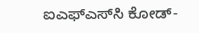ಐಎಫ್‌ಎಸ್‌ಸಿ ಕೋಡ್-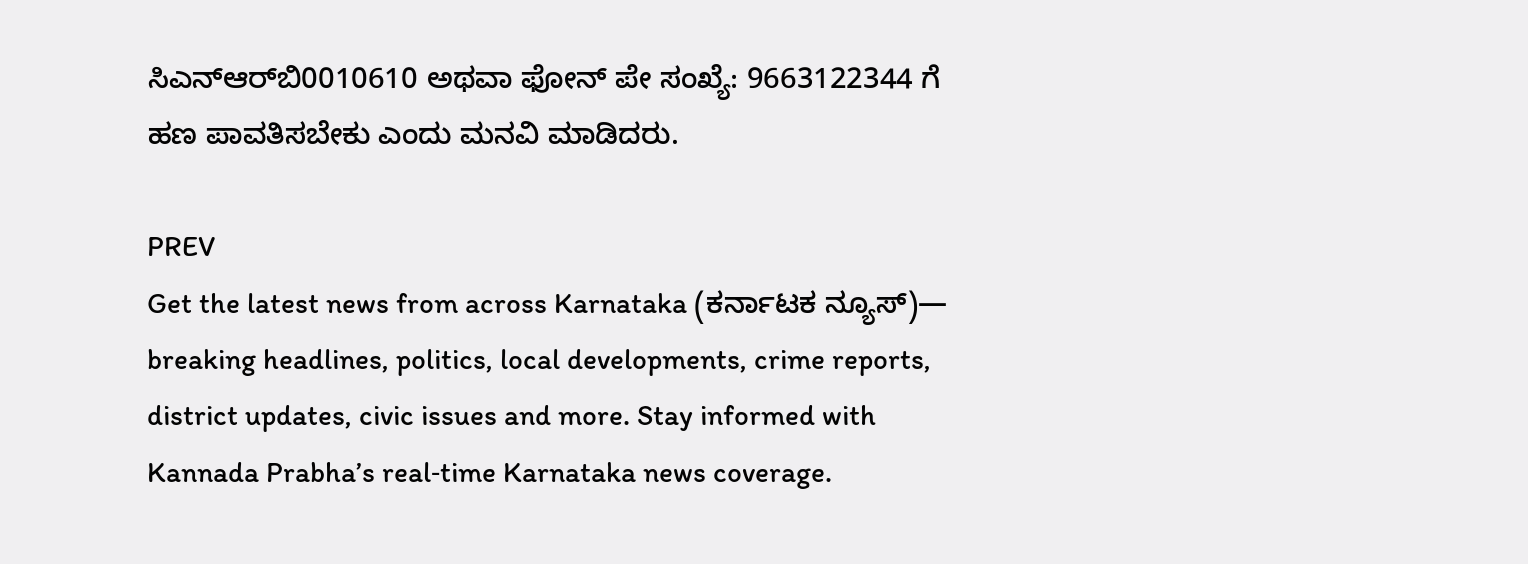ಸಿಎನ್‌ಆರ್‌ಬಿ0010610 ಅಥವಾ ಫೋನ್ ಪೇ ಸಂಖ್ಯೆ: 9663122344 ಗೆ ಹಣ ಪಾವತಿಸಬೇಕು ಎಂದು ಮನವಿ ಮಾಡಿದರು.

PREV
Get the latest news from across Karnataka (ಕರ್ನಾಟಕ ನ್ಯೂಸ್)— breaking headlines, politics, local developments, crime reports, district updates, civic issues and more. Stay informed with Kannada Prabha’s real‑time Karnataka news coverage.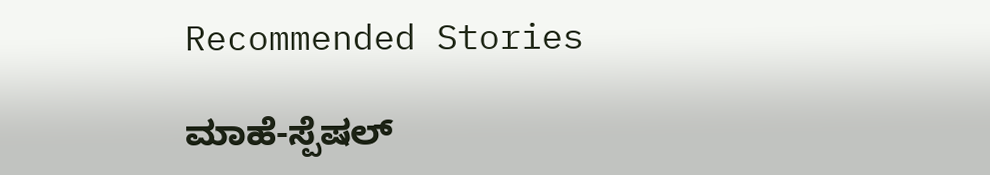Recommended Stories

ಮಾಹೆ-ಸ್ಪೆಷಲ್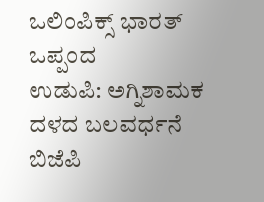ಒಲಿಂಪಿಕ್ಸ್ ಭಾರತ್ ಒಪ್ಪಂದ
ಉಡುಪಿ: ಅಗ್ನಿಶಾಮಕ ದಳದ ಬಲವರ್ಧನೆ ಬಿಜೆಪಿ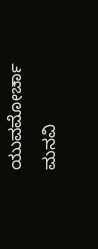ಯುವಮೋರ್ಚಾ ಮನವಿ